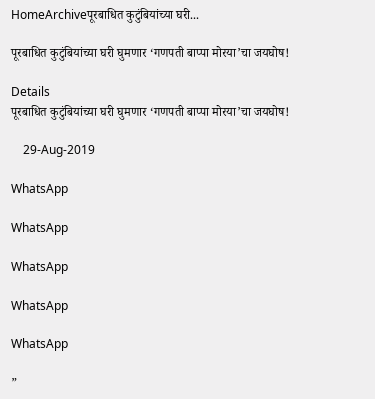HomeArchiveपूरबाधित कुटुंबियांच्या घरी...

पूरबाधित कुटुंबियांच्या घरी घुमणार ‘गणपती बाप्पा मोरया’चा जयघोष!

Details
पूरबाधित कुटुंबियांच्या घरी घुमणार ‘गणपती बाप्पा मोरया’चा जयघोष!

    29-Aug-2019

WhatsApp

WhatsApp

WhatsApp

WhatsApp

WhatsApp

”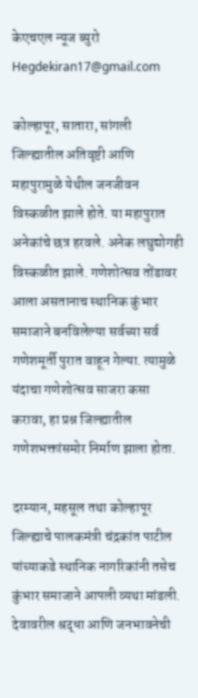केएचएल न्यूज ब्युरो
Hegdekiran17@gmail.com

कोल्हापूर, सातारा, सांगली जिल्ह्यातील अतिवृष्टी आणि महापुरामुळे येथील जनजीवन विस्कळीत झाले होते. या महापुरात अनेकांचे छत्र हरवले. अनेक लघुद्योगही विस्कळीत झाले. गणेशोत्सव तोंडावर आला असतानाच स्थानिक कुंभार समाजाने बनविलेल्या सर्वच्या सर्व गणेशमूर्ती पुरात वाहून गेल्या. त्यामुळे यंदाचा गणेशोत्सव साजरा कसा करावा, हा प्रश्न जिल्ह्यातील गणेशभक्तांसमोर निर्माण झाला होता.

दरम्यान, महसूल तथा कोल्हापूर जिल्ह्याचे पालकमंत्री चंद्रकांत पाटील यांच्याकडे स्थानिक नागरिकांनी तसेच कुंभार समाजाने आपली व्यथा मांडली. देवावरील श्रद्धा आणि जनभावनेची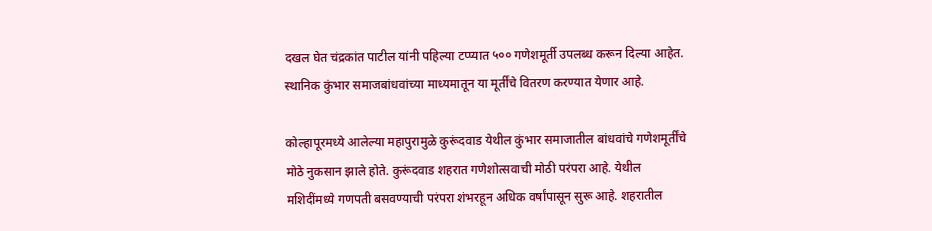दखल घेत चंद्रकांत पाटील यांनी पहिल्या टप्प्यात ५०० गणेशमूर्ती उपलब्ध करून दिल्या आहेत. स्थानिक कुंभार समाजबांधवांच्या माध्यमातून या मूर्तींचे वितरण करण्यात येणार आहे.

कोल्हापूरमध्ये आलेल्या महापुरामुळे कुरूंदवाड येथील कुंभार समाजातील बांधवांचे गणेशमूर्तींचे मोठे नुकसान झाले होते. कुरूंदवाड शहरात गणेशोत्सवाची मोठी परंपरा आहे. येथील मशिदींमध्ये गणपती बसवण्याची परंपरा शंभरहून अधिक वर्षांपासून सुरू आहे. शहरातील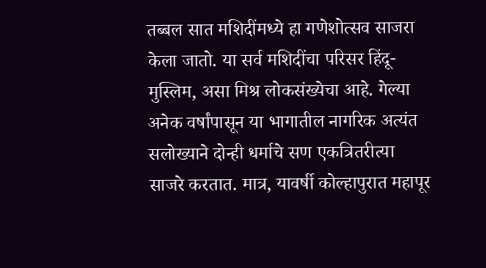तब्बल सात मशिदींमध्ये हा गणेशोत्सव साजरा केला जातो. या सर्व मशिदींचा परिसर हिंदू-मुस्लिम, असा मिश्र लोकसंख्येचा आहे. गेल्या अनेक वर्षांपासून या भागातील नागरिक अत्यंत सलोख्याने दोन्ही धर्माचे सण एकत्रितरीत्या साजरे करतात. मात्र, यावर्षी कोल्हापुरात महापूर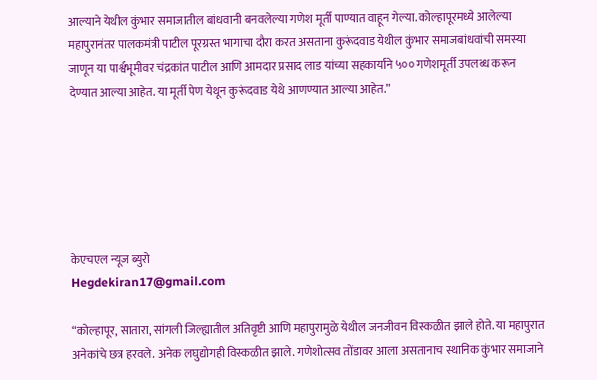आल्याने येथील कुंभार समाजातील बांधवानी बनवलेल्या गणेश मूर्ती पाण्यात वाहून गेल्या. कोल्हापूरमध्ये आलेल्या महापुरानंतर पालकमंत्री पाटील पूरग्रस्त भागाचा दौरा करत असताना कुरूंदवाड येथील कुंभार समाजबांधवांची समस्या जाणून या पार्श्वभूमीवर चंद्रकांत पाटील आणि आमदार प्रसाद लाड यांच्या सहकार्याने ५०० गणेशमूर्ती उपलब्ध करून देण्यात आल्या आहेत. या मूर्ती पेण येथून कुरूंदवाड येथे आणण्यात आल्या आहेत.”






केएचएल न्यूज ब्युरो
Hegdekiran17@gmail.com

“कोल्हापूर, सातारा, सांगली जिल्ह्यातील अतिवृष्टी आणि महापुरामुळे येथील जनजीवन विस्कळीत झाले होते. या महापुरात अनेकांचे छत्र हरवले. अनेक लघुद्योगही विस्कळीत झाले. गणेशोत्सव तोंडावर आला असतानाच स्थानिक कुंभार समाजाने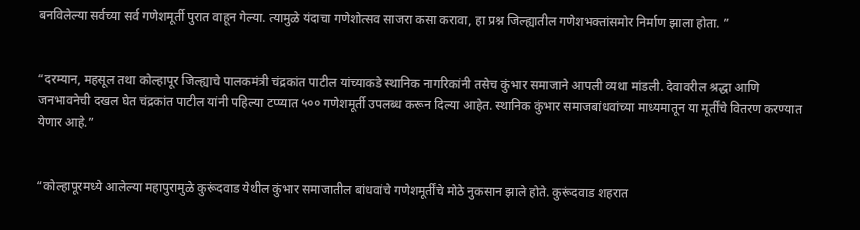बनविलेल्या सर्वच्या सर्व गणेशमूर्ती पुरात वाहून गेल्या. त्यामुळे यंदाचा गणेशोत्सव साजरा कसा करावा, हा प्रश्न जिल्ह्यातील गणेशभक्तांसमोर निर्माण झाला होता. ”


“दरम्यान, महसूल तथा कोल्हापूर जिल्ह्याचे पालकमंत्री चंद्रकांत पाटील यांच्याकडे स्थानिक नागरिकांनी तसेच कुंभार समाजाने आपली व्यथा मांडली. देवावरील श्रद्धा आणि जनभावनेची दखल घेत चंद्रकांत पाटील यांनी पहिल्या टप्प्यात ५०० गणेशमूर्ती उपलब्ध करून दिल्या आहेत. स्थानिक कुंभार समाजबांधवांच्या माध्यमातून या मूर्तींचे वितरण करण्यात येणार आहे.”


“कोल्हापूरमध्ये आलेल्या महापुरामुळे कुरूंदवाड येथील कुंभार समाजातील बांधवांचे गणेशमूर्तींचे मोठे नुकसान झाले होते. कुरूंदवाड शहरात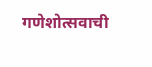गणेशोत्सवाची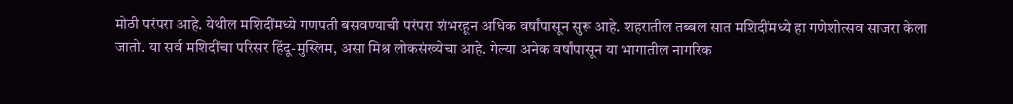मोठी परंपरा आहे. येथील मशिदींमध्ये गणपती बसवण्याची परंपरा शंभरहून अधिक वर्षांपासून सुरू आहे. शहरातील तब्बल सात मशिदींमध्ये हा गणेशोत्सव साजरा केला जातो. या सर्व मशिदींचा परिसर हिंदू-मुस्लिम, असा मिश्र लोकसंख्येचा आहे. गेल्या अनेक वर्षांपासून या भागातील नागरिक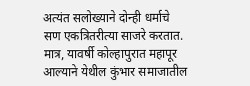अत्यंत सलोख्याने दोन्ही धर्माचे सण एकत्रितरीत्या साजरे करतात. मात्र, यावर्षी कोल्हापुरात महापूर आल्याने येथील कुंभार समाजातील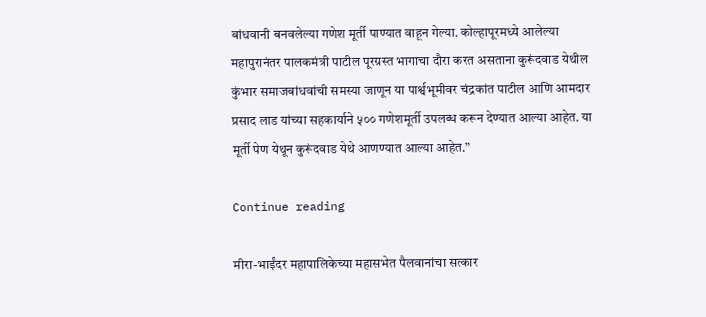बांधवानी बनवलेल्या गणेश मूर्ती पाण्यात वाहून गेल्या. कोल्हापूरमध्ये आलेल्या महापुरानंतर पालकमंत्री पाटील पूरग्रस्त भागाचा दौरा करत असताना कुरूंदवाड येथील कुंभार समाजबांधवांची समस्या जाणून या पार्श्वभूमीवर चंद्रकांत पाटील आणि आमदार प्रसाद लाड यांच्या सहकार्याने ५०० गणेशमूर्ती उपलब्ध करून देण्यात आल्या आहेत. या मूर्ती पेण येथून कुरूंदवाड येथे आणण्यात आल्या आहेत.”

Continue reading

मीरा-भाईंदर महापालिकेच्या महासभेत पैलवानांचा सत्कार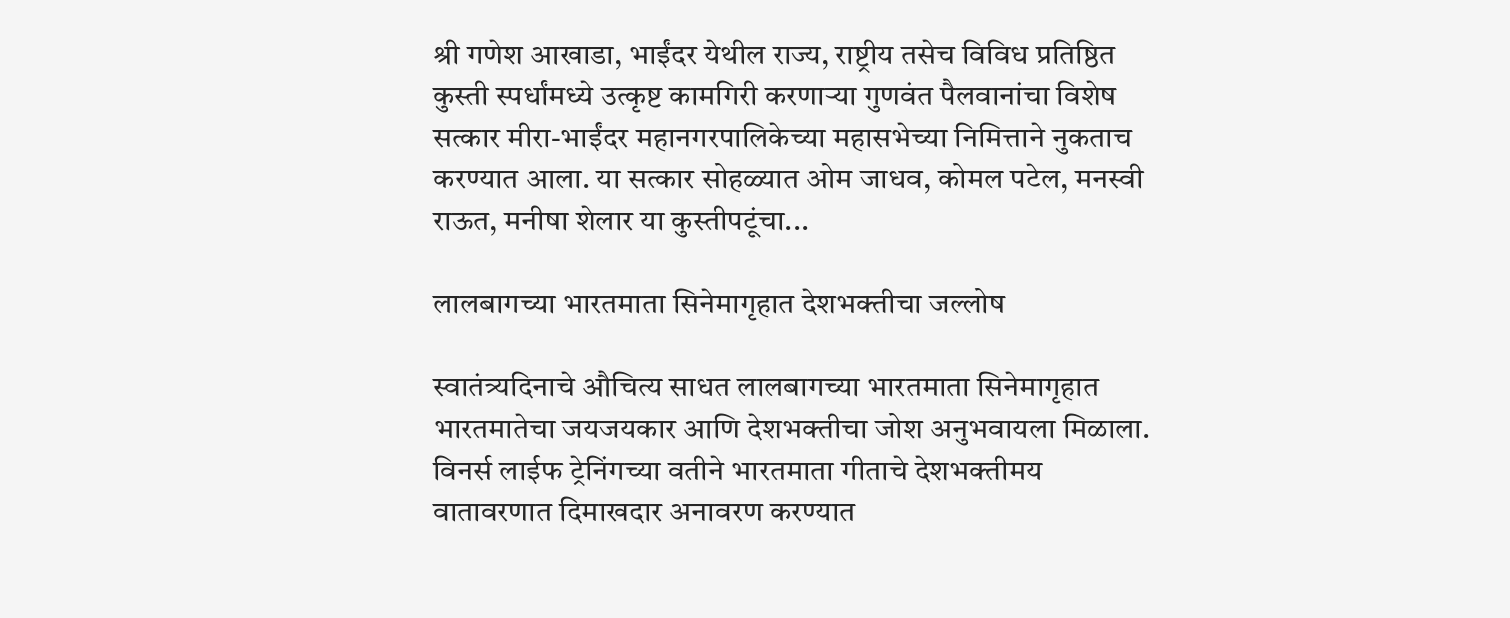श्री गणेश आखाडा, भाईंदर येथील राज्य, राष्ट्रीय तसेच विविध प्रतिष्ठित कुस्ती स्पर्धांमध्ये उत्कृष्ट कामगिरी करणाऱ्या गुणवंत पैलवानांचा विशेष सत्कार मीरा-भाईंदर महानगरपालिकेच्या महासभेच्या निमित्ताने नुकताच करण्यात आला. या सत्कार सोहळ्यात ओम जाधव, कोमल पटेल, मनस्वी राऊत, मनीषा शेलार या कुस्तीपटूंचा...

लालबागच्या भारतमाता सिनेमागृहात देशभक्तीचा जल्लोष

स्वातंत्र्यदिनाचे औचित्य साधत लालबागच्या भारतमाता सिनेमागृहात भारतमातेचा जयजयकार आणि देशभक्तीचा जोश अनुभवायला मिळाला. विनर्स लाईफ ट्रेनिंगच्या वतीने भारतमाता गीताचे देशभक्तीमय वातावरणात दिमाखदार अनावरण करण्यात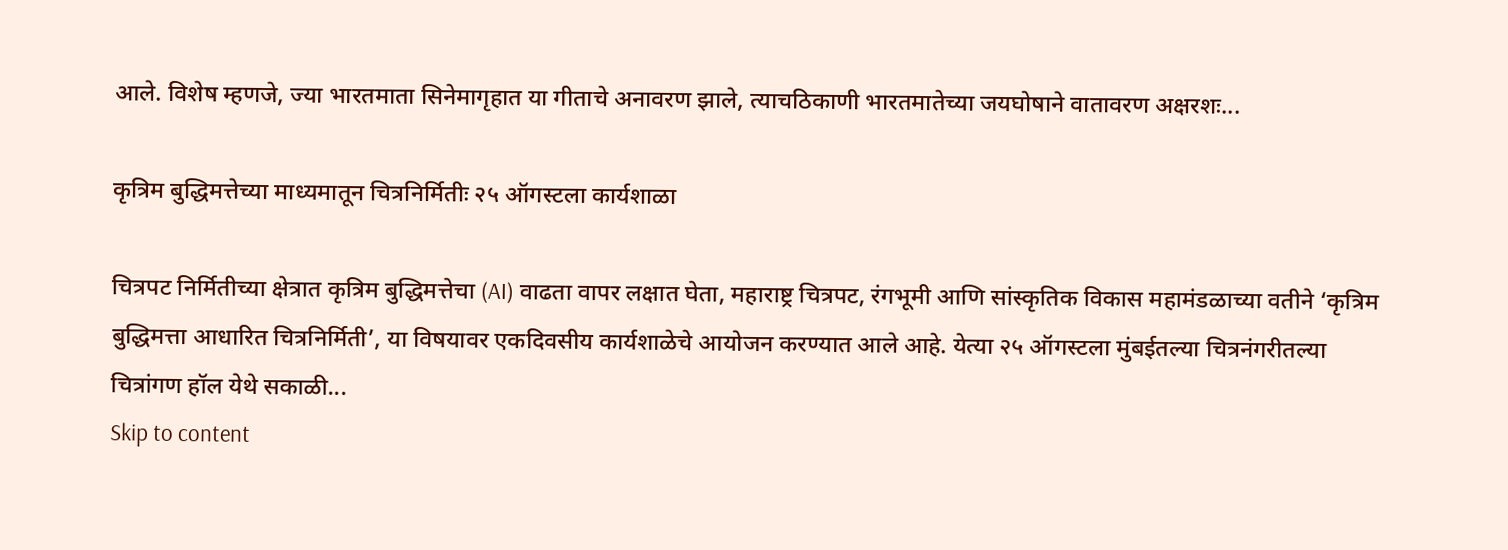आले. विशेष म्हणजे, ज्या भारतमाता सिनेमागृहात या गीताचे अनावरण झाले, त्याचठिकाणी भारतमातेच्या जयघोषाने वातावरण अक्षरशः...

कृत्रिम बुद्धिमत्तेच्या माध्यमातून चित्रनिर्मितीः २५ ऑगस्टला कार्यशाळा

चित्रपट निर्मितीच्या क्षेत्रात कृत्रिम बुद्धिमत्तेचा (AI) वाढता वापर लक्षात घेता, महाराष्ट्र चित्रपट, रंगभूमी आणि सांस्कृतिक विकास महामंडळाच्या वतीने ‘कृत्रिम बुद्धिमत्ता आधारित चित्रनिर्मिती’, या विषयावर एकदिवसीय कार्यशाळेचे आयोजन करण्यात आले आहे. येत्या २५ ऑगस्टला मुंबईतल्या चित्रनंगरीतल्या चित्रांगण हॉल येथे सकाळी...
Skip to content